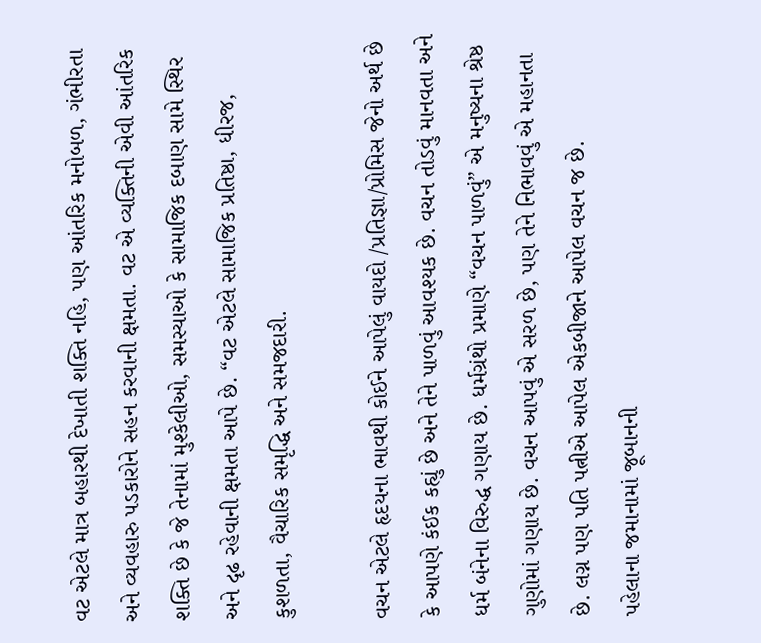વટ એટલે માત્ર બહારથી દેખાતી શક્તિ નહિ, પણ આંતરિક મનોબળ, ગંભીરતા અને વ્યવહારુ પડકારોને સહન કરવાની ક્ષમતા. વટ એ વ્યક્તિની એવી આંતરિક શક્તિ છે કે જે તેનામાં મુશ્કેલીઓ, સમસ્યાઓ કે સામાજિક દબાણ સામે સ્થિર અને દૃઢ રહેવાની ક્ષમતા આપે છે. “વટ એટલે સામાજિક પ્રતિષ્ઠા, ધીરજ, કુશળતા, વૈચારિક સમૃદ્ધિ અને સમજદારી.

વચન એટલે હૃદયના ભાવથી કોઈને આપેલું વાયદો /પ્રતિજ્ઞા/પ્રોમિસ જેનો અર્થ છે કે આપણે કંઈક કહ્યું છે અને તેને પાળવું આવશ્યક છે. વચન તોડવું માનવતા અને ધર્મ બંનેના વિરુદ્ધ ગણાય છે. ધર્મગ્રંથો પ્રમાણે “વચન પાળવું” એ મનુષ્યના શ્રેષ્ઠ ગુણોમાં ગણાય છે. વચન આપવું એ સરળ છે, પણ તેને નિભાવવું એ મહાનતા છે. લગ્ન પણ પતિ પત્નીએ આપેલ એકબીજાને આપેલ વચન જ છે.
પહેલાના જમાનામાં જૂબાનની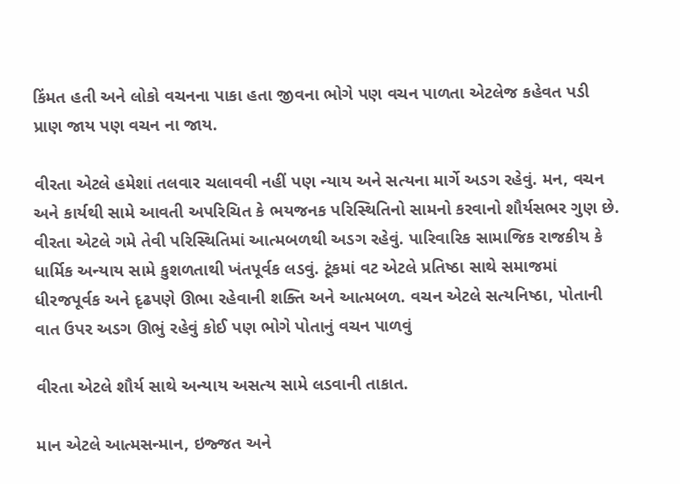કિંમત હતી અને લોકો વચનના પાકા હતા જીવના ભોગે પણ વચન પાળતા એટલેજ કહેવત પડી
પ્રાણ જાય પણ વચન ના જાય.

વીરતા એટલે હમેશાં તલવાર ચલાવવી નહીં પણ ન્યાય અને સત્યના માર્ગે અડગ રહેવું. મન, વચન અને કાર્યથી સામે આવતી અપરિચિત કે ભયજનક પરિસ્થિતિનો સામનો કરવાનો શૌર્યસભર ગુણ છે. વીરતા એટલે ગમે તેવી પરિસ્થિતિમાં આત્મબળથી અડગ રહેવું. પારિવારિક સામાજિક રાજકીય કે ધાર્મિક અન્યાય સામે કુશળતાથી ખંતપૂર્વક લડવું. ટૂંકમાં વટ એટલે પ્રતિષ્ઠા સાથે સમાજમાં ધીરજપૂર્વક અને દૃઢપણે ઊભા રહેવાની શક્તિ અને આત્મબળ. વચન એટલે સત્યનિષ્ઠા, પોતાની વાત ઉપર અડગ ઊભું રહેવું કોઈ પણ ભોગે પોતાનું વચન પાળવું

વીરતા એટલે શૌર્ય સાથે અન્યાય અસત્ય સામે લડવાની તાકાત.

માન એટલે આત્મસન્માન, ઇજ્જત અને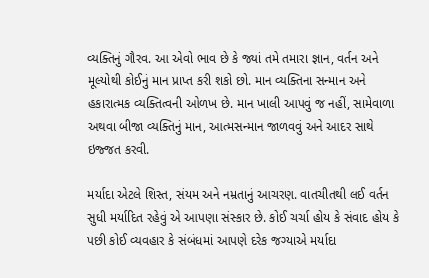વ્યક્તિનું ગૌરવ. આ એવો ભાવ છે કે જ્યાં તમે તમારા જ્ઞાન, વર્તન અને મૂલ્યોથી કોઈનું માન પ્રાપ્ત કરી શકો છો. માન વ્યક્તિના સન્માન અને હકારાત્મક વ્યક્તિત્વની ઓળખ છે. માન ખાલી આપવું જ નહીં, સામેવાળા અથવા બીજા વ્યક્તિનું માન, આત્મસન્માન જાળવવું અને આદર સાથે ઇજ્જત કરવી.

મર્યાદા એટલે શિસ્ત, સંયમ અને નમ્રતાનું આચરણ. વાતચીતથી લઈ વર્તન સુધી મર્યાદિત રહેવું એ આપણા સંસ્કાર છે. કોઈ ચર્ચા હોય કે સંવાદ હોય કે પછી કોઈ વ્યવહાર કે સંબંધમાં આપણે દરેક જગ્યાએ મર્યાદા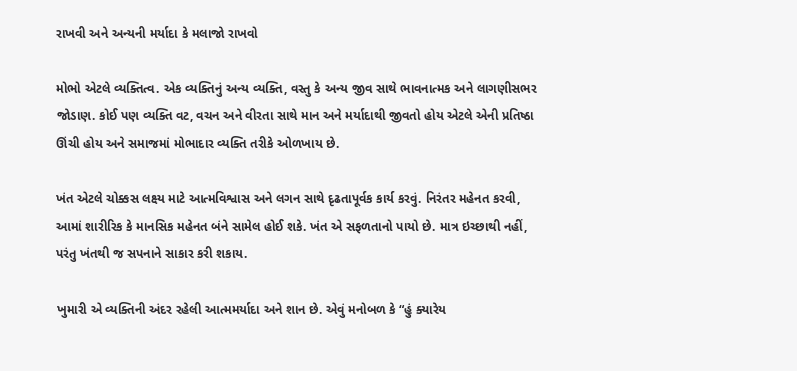રાખવી અને અન્યની મર્યાદા કે મલાજો રાખવો

મોભો એટલે વ્યક્તિત્વ. એક વ્યક્તિનું અન્ય વ્યક્તિ, વસ્તુ કે અન્ય જીવ સાથે ભાવનાત્મક અને લાગણીસભર જોડાણ. કોઈ પણ વ્યક્તિ વટ, વચન અને વીરતા સાથે માન અને મર્યાદાથી જીવતો હોય એટલે એની પ્રતિષ્ઠા ઊંચી હોય અને સમાજમાં મોભાદાર વ્યક્તિ તરીકે ઓળખાય છે.

ખંત એટલે ચોક્કસ લક્ષ્ય માટે આત્મવિશ્વાસ અને લગન સાથે દૃઢતાપૂર્વક કાર્ય કરવું. નિરંતર મહેનત કરવી, આમાં શારીરિક કે માનસિક મહેનત બંને સામેલ હોઈ શકે. ખંત એ સફળતાનો પાયો છે. માત્ર ઇચ્છાથી નહીં, પરંતુ ખંતથી જ સપનાને સાકાર કરી શકાય.

ખુમારી એ વ્યક્તિની અંદર રહેલી આત્મમર્યાદા અને શાન છે. એવું મનોબળ કે “હું ક્યારેય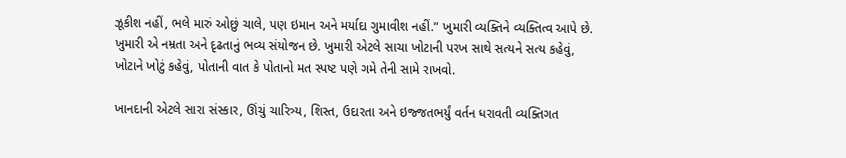ઝૂકીશ નહીં, ભલે મારું ઓછું ચાલે, પણ ઇમાન અને મર્યાદા ગુમાવીશ નહીં.” ખુમારી વ્યક્તિને વ્યક્તિત્વ આપે છે. ખુમારી એ નમ્રતા અને દૃઢતાનું ભવ્ય સંયોજન છે. ખુમારી એટલે સાચા ખોટાની પરખ સાથે સત્યને સત્ય કહેવું, ખોટાને ખોટું કહેવું, પોતાની વાત કે પોતાનો મત સ્પષ્ટ પણે ગમે તેની સામે રાખવો.

ખાનદાની એટલે સારા સંસ્કાર, ઊંચું ચારિત્ર્ય, શિસ્ત, ઉદારતા અને ઇજ્જતભર્યું વર્તન ધરાવતી વ્યક્તિગત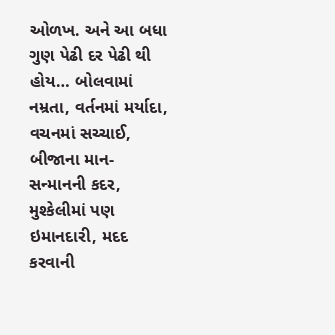ઓળખ. અને આ બધા ગુણ પેઢી દર પેઢી થી હોય… બોલવામાં નમ્રતા, વર્તનમાં મર્યાદા, વચનમાં સચ્ચાઈ, બીજાના માન-સન્માનની કદર, મુશ્કેલીમાં પણ ઇમાનદારી, મદદ કરવાની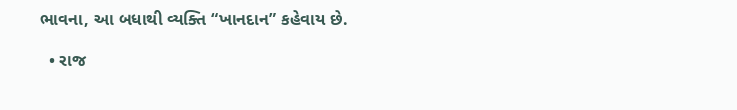ભાવના, આ બધાથી વ્યક્તિ “ખાનદાન” કહેવાય છે.

  • રાજ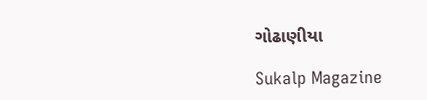ગોઢાણીયા

Sukalp Magazine